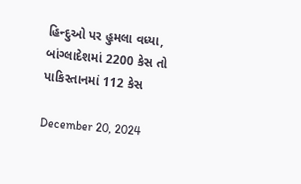હિન્દુઓ પર હુમલા વધ્યા, બાંગ્લાદેશમાં 2200 કેસ તો પાકિસ્તાનમાં 112 કેસ

December 20, 2024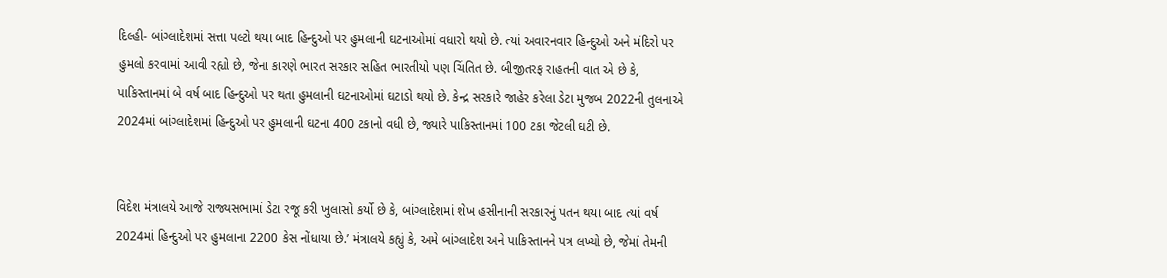દિલ્હી- બાંગ્લાદેશમાં સત્તા પલ્ટો થયા બાદ હિન્દુઓ પર હુમલાની ઘટનાઓમાં વધારો થયો છે. ત્યાં અવારનવાર હિન્દુઓ અને મંદિરો પર હુમલો કરવામાં આવી રહ્યો છે, જેના કારણે ભારત સરકાર સહિત ભારતીયો પણ ચિંતિત છે. બીજીતરફ રાહતની વાત એ છે કે, પાકિસ્તાનમાં બે વર્ષ બાદ હિન્દુઓ પર થતા હુમલાની ઘટનાઓમાં ઘટાડો થયો છે. કેન્દ્ર સરકારે જાહેર કરેલા ડેટા મુજબ 2022ની તુલનાએ 2024માં બાંગ્લાદેશમાં હિન્દુઓ પર હુમલાની ઘટના 400 ટકાનો વધી છે, જ્યારે પાકિસ્તાનમાં 100 ટકા જેટલી ઘટી છે.


વિદેશ મંત્રાલયે આજે રાજ્યસભામાં ડેટા રજૂ કરી ખુલાસો કર્યો છે કે, બાંગ્લાદેશમાં શેખ હસીનાની સરકારનું પતન થયા બાદ ત્યાં વર્ષ 2024માં હિન્દુઓ પર હુમલાના 2200 કેસ નોંધાયા છે.’ મંત્રાલયે કહ્યું કે, અમે બાંગ્લાદેશ અને પાકિસ્તાનને પત્ર લખ્યો છે, જેમાં તેમની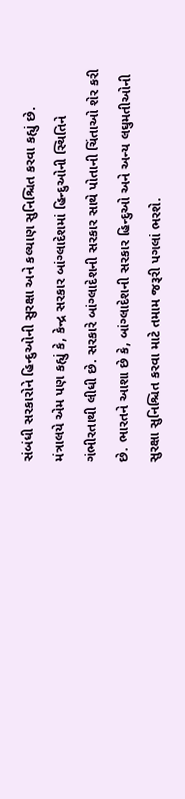સંબંધી સરકારોને હિન્દુઓની સુરક્ષા અને કલ્યાણ સુનિશ્ચિત કરવા કહ્યું છે. મંત્રાલયે એમ પણ કહ્યું કે, કેન્દ્ર સરકાર બાંગ્લાદેશમાં હિન્દુઓની સ્થિતિને ગંભીરતાથી લીધી છે. સરકારે બાંગ્લાદેશની સરકાર સાથે પોતાની ચિંતાઓ શેર કરી છે. ભારતને આશા છે કે, બાંગ્લાદેશની સરકાર હિન્દુઓ અને અન્ય લઘુમતીઓની સુરક્ષા સુનિશ્ચિત કરવા માટે તમામ જરૂરી પગલાં ભરશે.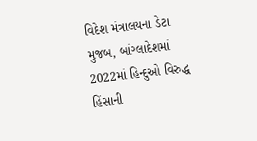વિદેશ મંત્રાલયના ડેટા મુજબ, બાંગ્લાદેશમાં 2022માં હિન્દુઓ વિરુદ્ધ હિંસાની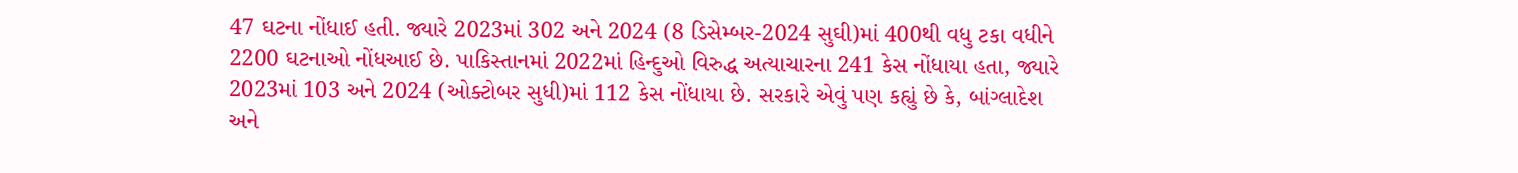47 ઘટના નોંધાઈ હતી. જ્યારે 2023માં 302 અને 2024 (8 ડિસેમ્બર-2024 સુઘી)માં 400થી વધુ ટકા વધીને 2200 ઘટનાઓ નોંધઆઈ છે. પાકિસ્તાનમાં 2022માં હિન્દુઓ વિરુદ્ધ અત્યાચારના 241 કેસ નોંધાયા હતા, જ્યારે 2023માં 103 અને 2024 (ઓક્ટોબર સુધી)માં 112 કેસ નોંધાયા છે. સરકારે એવું પણ કહ્યું છે કે, બાંગ્લાદેશ અને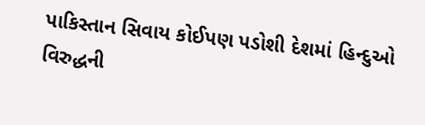પાકિસ્તાન સિવાય કોઈપણ પડોશી દેશમાં હિન્દુઓ વિરુદ્ધની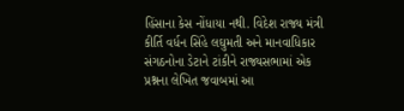હિંસાના કેસ નોંધાયા નથી. વિદેશ રાજ્ય મંત્રી કીર્તિ વર્ધન સિંહે લઘુમતી અને માનવાધિકાર સંગઠનોના ડેટાને ટાંકીને રાજ્યસભામાં એક પ્રશ્નના લેખિત જવાબમાં આ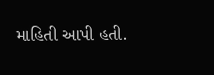માહિતી આપી હતી.